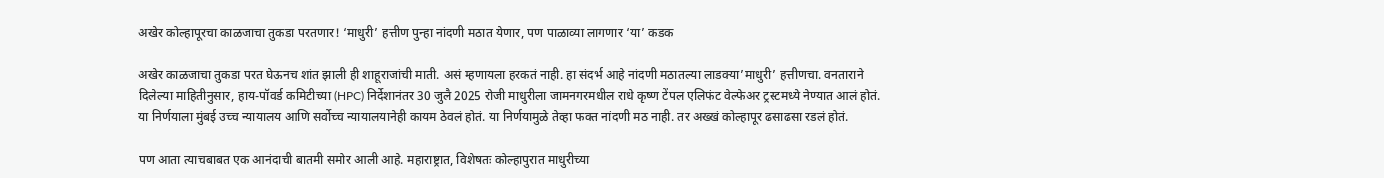अखेर कोल्हापूरचा काळजाचा तुकडा परतणार! ‘माधुरी’ हत्तीण पुन्हा नांदणी मठात येणार, पण पाळाव्या लागणार ‘या’ कडक

अखेर काळजाचा तुकडा परत घेऊनच शांत झाली ही शाहूराजांची माती. असं म्हणायला हरकतं नाही. हा संदर्भ आहे नांदणी मठातल्या लाडक्या’माधुरी’ हत्तीणचा. वनताराने दिलेल्या माहितीनुसार, हाय-पॉवर्ड कमिटीच्या (HPC) निर्देशानंतर 30 जुलै 2025 रोजी माधुरीला जामनगरमधील राधे कृष्ण टेंपल एलिफंट वेल्फेअर ट्रस्टमध्ये नेण्यात आलं होतं. या निर्णयाला मुंबई उच्च न्यायालय आणि सर्वोच्च न्यायालयानेही कायम ठेवलं होतं. या निर्णयामुळे तेव्हा फक्त नांदणी मठ नाही. तर अख्खं कोल्हापूर ढसाढसा रडलं होतं.

पण आता त्याचबाबत एक आनंदाची बातमी समोर आली आहे. महाराष्ट्रात, विशेषतः कोल्हापुरात माधुरीच्या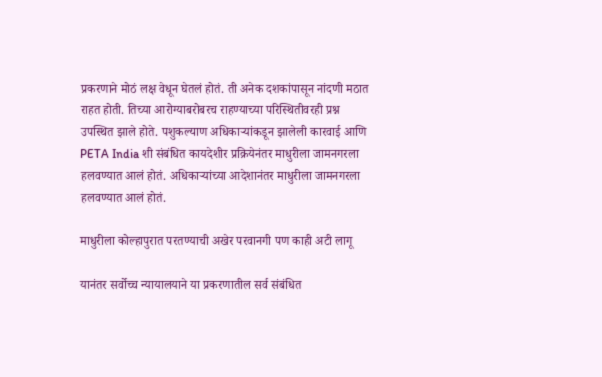प्रकरणाने मोठं लक्ष वेधून घेतलं होतं. ती अनेक दशकांपासून नांदणी मठात राहत होती. तिच्या आरोग्याबरोबरच राहण्याच्या परिस्थितीवरही प्रश्न उपस्थित झाले होते. पशुकल्याण अधिकाऱ्यांकडून झालेली कारवाई आणि PETA India शी संबंधित कायदेशीर प्रक्रियेनंतर माधुरीला जामनगरला हलवण्यात आलं होतं. अधिकाऱ्यांच्या आदेशानंतर माधुरीला जामनगरला हलवण्यात आलं होतं.

माधुरीला कोल्हापुरात परतण्याची अखेर परवानगी पण काही अटी लागू

यानंतर सर्वोच्च न्यायालयाने या प्रकरणातील सर्व संबंधित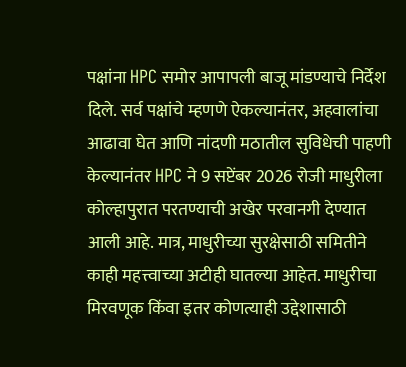पक्षांना HPC समोर आपापली बाजू मांडण्याचे निर्देश दिले. सर्व पक्षांचे म्हणणे ऐकल्यानंतर, अहवालांचा आढावा घेत आणि नांदणी मठातील सुविधेची पाहणी केल्यानंतर HPC ने 9 सप्टेंबर 2026 रोजी माधुरीला कोल्हापुरात परतण्याची अखेर परवानगी देण्यात आली आहे. मात्र, माधुरीच्या सुरक्षेसाठी समितीने काही महत्त्वाच्या अटीही घातल्या आहेत. माधुरीचा मिरवणूक किंवा इतर कोणत्याही उद्देशासाठी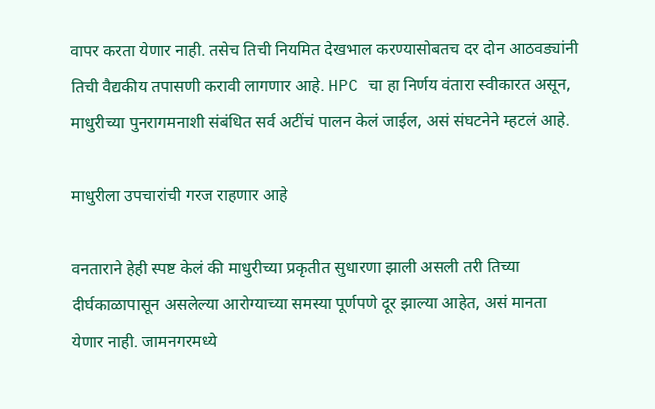वापर करता येणार नाही. तसेच तिची नियमित देखभाल करण्यासोबतच दर दोन आठवड्यांनी तिची वैद्यकीय तपासणी करावी लागणार आहे. HPC चा हा निर्णय वंतारा स्वीकारत असून, माधुरीच्या पुनरागमनाशी संबंधित सर्व अटींचं पालन केलं जाईल, असं संघटनेने म्हटलं आहे.

माधुरीला उपचारांची गरज राहणार आहे

वनताराने हेही स्पष्ट केलं की माधुरीच्या प्रकृतीत सुधारणा झाली असली तरी तिच्या दीर्घकाळापासून असलेल्या आरोग्याच्या समस्या पूर्णपणे दूर झाल्या आहेत, असं मानता येणार नाही. जामनगरमध्ये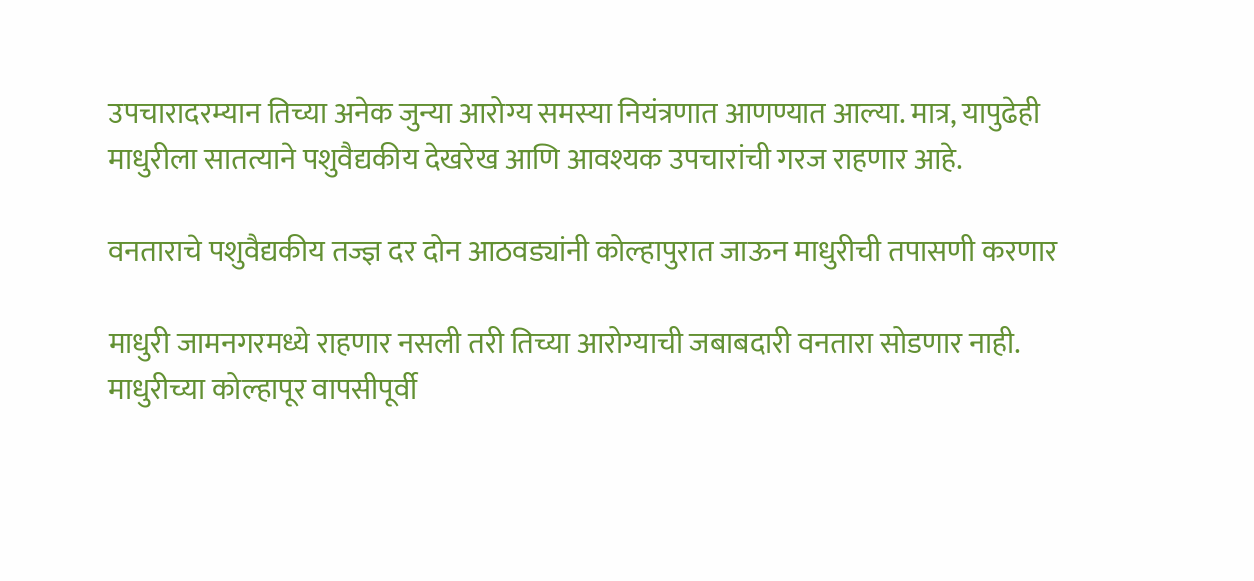उपचारादरम्यान तिच्या अनेक जुन्या आरोग्य समस्या नियंत्रणात आणण्यात आल्या. मात्र, यापुढेही माधुरीला सातत्याने पशुवैद्यकीय देखरेख आणि आवश्यक उपचारांची गरज राहणार आहे.

वनताराचे पशुवैद्यकीय तज्ज्ञ दर दोन आठवड्यांनी कोल्हापुरात जाऊन माधुरीची तपासणी करणार

माधुरी जामनगरमध्ये राहणार नसली तरी तिच्या आरोग्याची जबाबदारी वनतारा सोडणार नाही. माधुरीच्या कोल्हापूर वापसीपूर्वी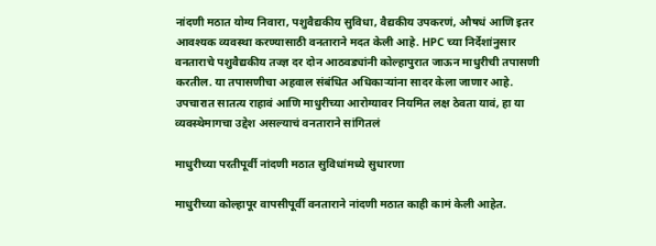नांदणी मठात योग्य निवारा, पशुवैद्यकीय सुविधा, वैद्यकीय उपकरणं, औषधं आणि इतर आवश्यक व्यवस्था करण्यासाठी वनताराने मदत केली आहे. HPC च्या निर्देशांनुसार वनताराचे पशुवैद्यकीय तज्ज्ञ दर दोन आठवड्यांनी कोल्हापुरात जाऊन माधुरीची तपासणी करतील. या तपासणीचा अहवाल संबंधित अधिकाऱ्यांना सादर केला जाणार आहे. उपचारात सातत्य राहावं आणि माधुरीच्या आरोग्यावर नियमित लक्ष ठेवता यावं, हा या व्यवस्थेमागचा उद्देश असल्याचं वनताराने सांगितलं

माधुरीच्या परतीपूर्वी नांदणी मठात सुविधांमध्ये सुधारणा

माधुरीच्या कोल्हापूर वापसीपूर्वी वनताराने नांदणी मठात काही कामं केली आहेत.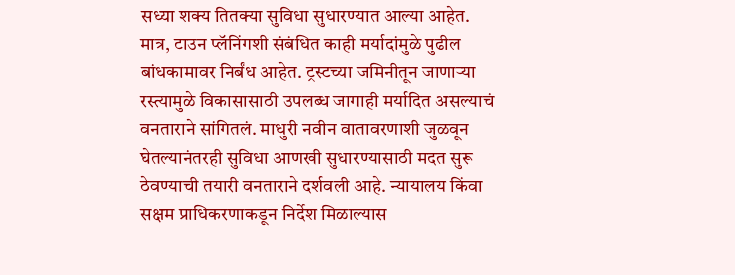सध्या शक्य तितक्या सुविधा सुधारण्यात आल्या आहेत. मात्र, टाउन प्लॅनिंगशी संबंधित काही मर्यादांमुळे पुढील बांधकामावर निर्बंध आहेत. ट्रस्टच्या जमिनीतून जाणाऱ्या रस्त्यामुळे विकासासाठी उपलब्ध जागाही मर्यादित असल्याचं वनताराने सांगितलं. माधुरी नवीन वातावरणाशी जुळवून घेतल्यानंतरही सुविधा आणखी सुधारण्यासाठी मदत सुरू ठेवण्याची तयारी वनताराने दर्शवली आहे. न्यायालय किंवा सक्षम प्राधिकरणाकडून निर्देश मिळाल्यास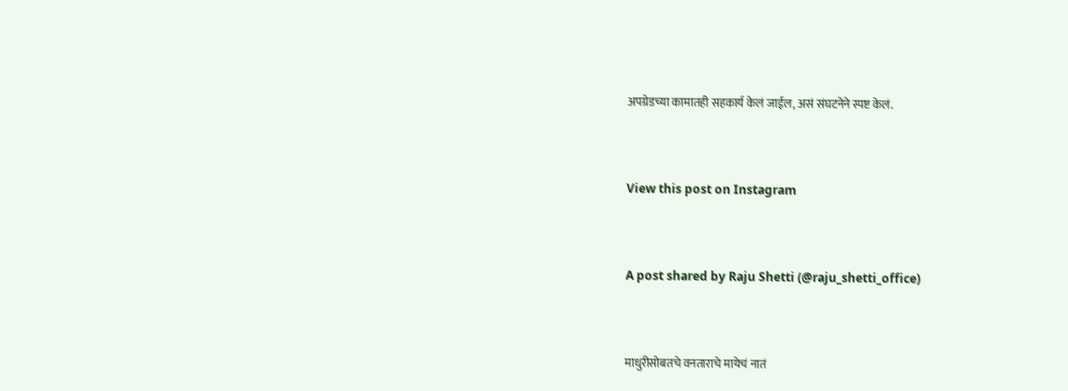अपग्रेडच्या कामातही सहकार्य केलं जाईल, असं संघटनेने स्पष्ट केलं.



View this post on Instagram



A post shared by Raju Shetti (@raju_shetti_office)



माधुरीसोबतचे वनताराचे मायेचं नातं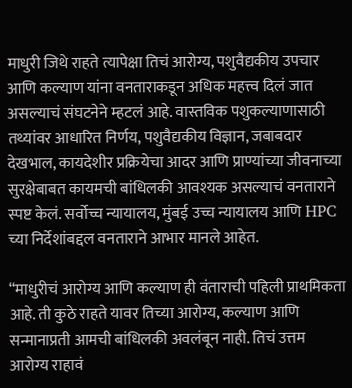माधुरी जिथे राहते त्यापेक्षा तिचं आरोग्य, पशुवैद्यकीय उपचार आणि कल्याण यांना वनताराकडून अधिक महत्त्व दिलं जात असल्याचं संघटनेने म्हटलं आहे. वास्तविक पशुकल्याणासाठी तथ्यांवर आधारित निर्णय, पशुवैद्यकीय विज्ञान, जबाबदार देखभाल, कायदेशीर प्रक्रियेचा आदर आणि प्राण्यांच्या जीवनाच्या सुरक्षेबाबत कायमची बांधिलकी आवश्यक असल्याचं वनताराने स्पष्ट केलं. सर्वोच्च न्यायालय, मुंबई उच्च न्यायालय आणि HPC च्या निर्देशांबद्दल वनताराने आभार मानले आहेत.

“माधुरीचं आरोग्य आणि कल्याण ही वंताराची पहिली प्राथमिकता आहे. ती कुठे राहते यावर तिच्या आरोग्य, कल्याण आणि सन्मानाप्रती आमची बांधिलकी अवलंबून नाही. तिचं उत्तम आरोग्य राहावं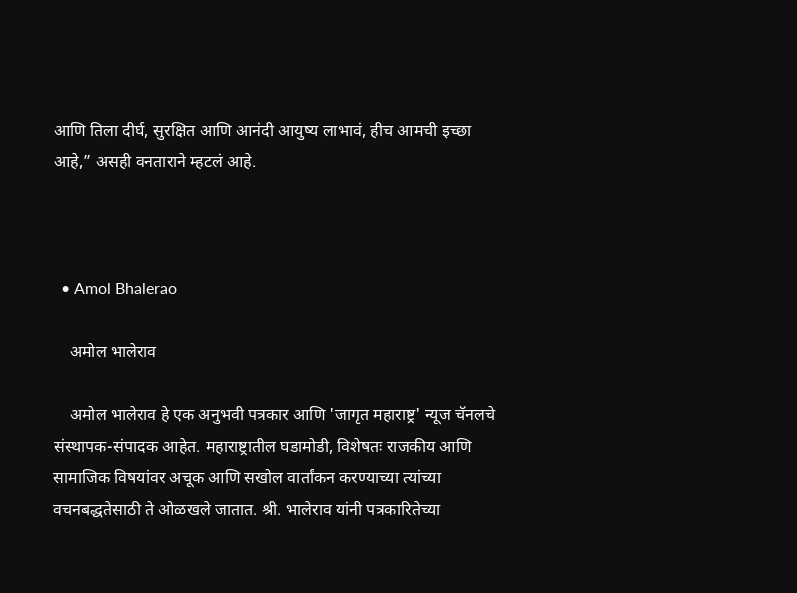आणि तिला दीर्घ, सुरक्षित आणि आनंदी आयुष्य लाभावं, हीच आमची इच्छा आहे,” असही वनताराने म्हटलं आहे.



  • Amol Bhalerao

    अमोल भालेराव

    अमोल भालेराव हे एक अनुभवी पत्रकार आणि 'जागृत महाराष्ट्र' न्यूज चॅनलचे संस्थापक-संपादक आहेत. महाराष्ट्रातील घडामोडी, विशेषतः राजकीय आणि सामाजिक विषयांवर अचूक आणि सखोल वार्तांकन करण्याच्या त्यांच्या वचनबद्धतेसाठी ते ओळखले जातात. श्री. भालेराव यांनी पत्रकारितेच्या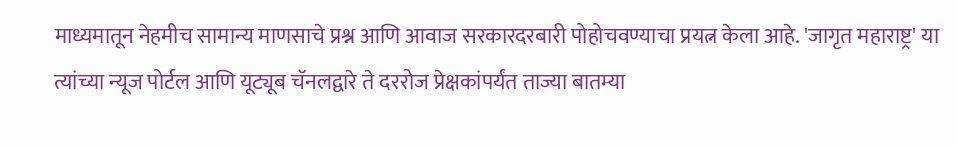माध्यमातून नेहमीच सामान्य माणसाचे प्रश्न आणि आवाज सरकारदरबारी पोहोचवण्याचा प्रयत्न केला आहे. 'जागृत महाराष्ट्र' या त्यांच्या न्यूज पोर्टल आणि यूट्यूब चॅनलद्वारे ते दररोज प्रेक्षकांपर्यंत ताज्या बातम्या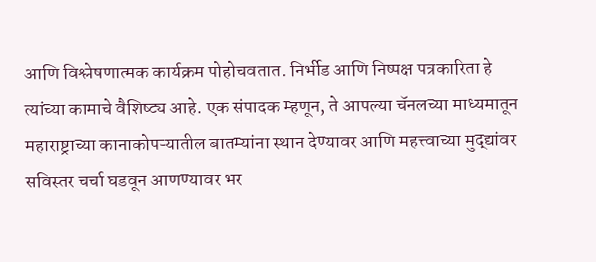आणि विश्लेषणात्मक कार्यक्रम पोहोचवतात. निर्भीड आणि निष्पक्ष पत्रकारिता हे त्यांच्या कामाचे वैशिष्ट्य आहे. एक संपादक म्हणून, ते आपल्या चॅनलच्या माध्यमातून महाराष्ट्राच्या कानाकोपऱ्यातील बातम्यांना स्थान देण्यावर आणि महत्त्वाच्या मुद्द्यांवर सविस्तर चर्चा घडवून आणण्यावर भर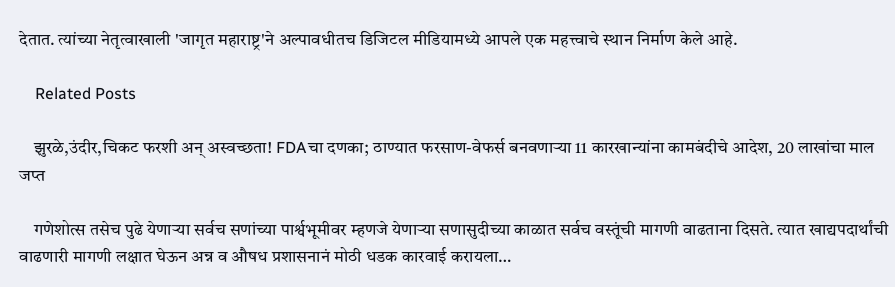देतात. त्यांच्या नेतृत्वाखाली 'जागृत महाराष्ट्र'ने अल्पावधीतच डिजिटल मीडियामध्ये आपले एक महत्त्वाचे स्थान निर्माण केले आहे.

    Related Posts

    झुरळे,उंदीर,चिकट फरशी अन् अस्वच्छता! FDAचा दणका; ठाण्यात फरसाण-वेफर्स बनवणाऱ्या 11 कारखान्यांना कामबंदीचे आदेश, 20 लाखांचा माल जप्त

    गणेशोत्स तसेच पुढे येणाऱ्या सर्वच सणांच्या पार्श्वभूमीवर म्हणजे येणाऱ्या सणासुदीच्या काळात सर्वच वस्तूंची मागणी वाढताना दिसते. त्यात खाद्यपदार्थांची वाढणारी मागणी लक्षात घेऊन अन्न व औषध प्रशासनानं मोठी धडक कारवाई करायला…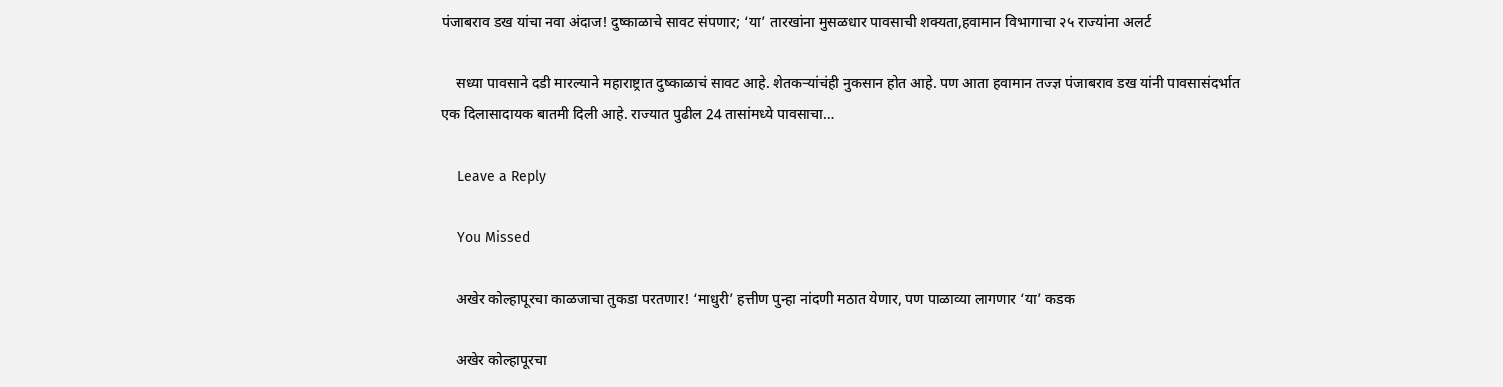पंजाबराव डख यांचा नवा अंदाज! दुष्काळाचे सावट संपणार; ‘या’ तारखांना मुसळधार पावसाची शक्यता,हवामान विभागाचा २५ राज्यांना अलर्ट

    सध्या पावसाने दडी मारल्याने महाराष्ट्रात दुष्काळाचं सावट आहे. शेतकऱ्यांचंही नुकसान होत आहे. पण आता हवामान तज्ज्ञ पंजाबराव डख यांनी पावसासंदर्भात एक दिलासादायक बातमी दिली आहे. राज्यात पुढील 24 तासांमध्ये पावसाचा…

    Leave a Reply

    You Missed

    अखेर कोल्हापूरचा काळजाचा तुकडा परतणार! ‘माधुरी’ हत्तीण पुन्हा नांदणी मठात येणार, पण पाळाव्या लागणार ‘या’ कडक

    अखेर कोल्हापूरचा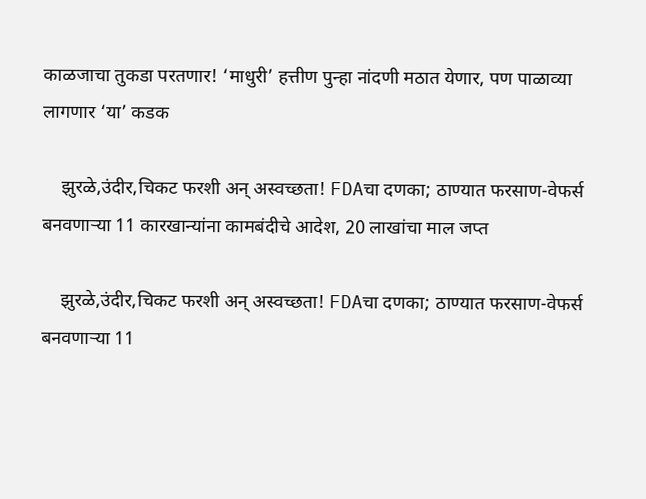काळजाचा तुकडा परतणार! ‘माधुरी’ हत्तीण पुन्हा नांदणी मठात येणार, पण पाळाव्या लागणार ‘या’ कडक

    झुरळे,उंदीर,चिकट फरशी अन् अस्वच्छता! FDAचा दणका; ठाण्यात फरसाण-वेफर्स बनवणाऱ्या 11 कारखान्यांना कामबंदीचे आदेश, 20 लाखांचा माल जप्त

    झुरळे,उंदीर,चिकट फरशी अन् अस्वच्छता! FDAचा दणका; ठाण्यात फरसाण-वेफर्स बनवणाऱ्या 11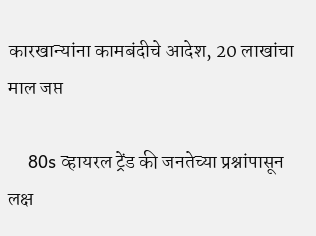कारखान्यांना कामबंदीचे आदेश, 20 लाखांचा माल जप्त

    80s व्हायरल ट्रेंड की जनतेच्या प्रश्नांपासून लक्ष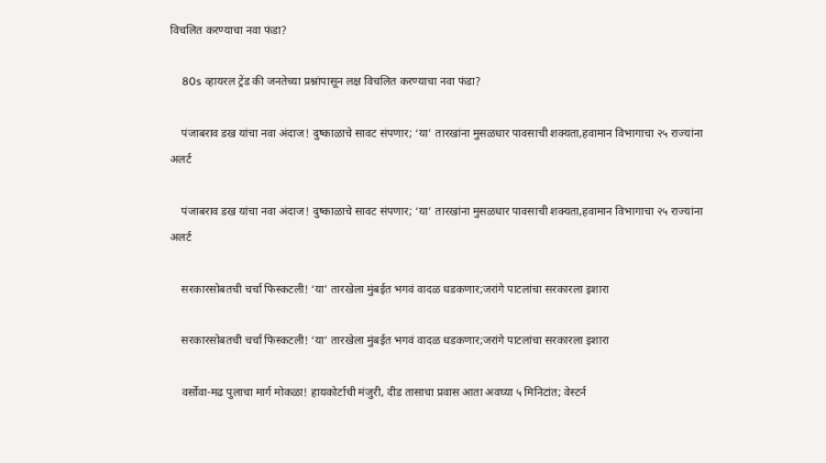विचलित करण्याचा नवा फंडा?

    80s व्हायरल ट्रेंड की जनतेच्या प्रश्नांपासून लक्ष विचलित करण्याचा नवा फंडा?

    पंजाबराव डख यांचा नवा अंदाज! दुष्काळाचे सावट संपणार; ‘या’ तारखांना मुसळधार पावसाची शक्यता,हवामान विभागाचा २५ राज्यांना अलर्ट

    पंजाबराव डख यांचा नवा अंदाज! दुष्काळाचे सावट संपणार; ‘या’ तारखांना मुसळधार पावसाची शक्यता,हवामान विभागाचा २५ राज्यांना अलर्ट

    सरकारसोबतची चर्चा फिस्कटली! ‘या’ तारखेला मुंबईत भगवं वादळ धडकणार;जरांगे पाटलांचा सरकारला इशारा

    सरकारसोबतची चर्चा फिस्कटली! ‘या’ तारखेला मुंबईत भगवं वादळ धडकणार;जरांगे पाटलांचा सरकारला इशारा

    वर्सोवा-मढ पुलाचा मार्ग मोकळा! हायकोर्टाची मंजुरी, दीड तासाचा प्रवास आता अवघ्या ५ मिनिटांत; वेस्टर्न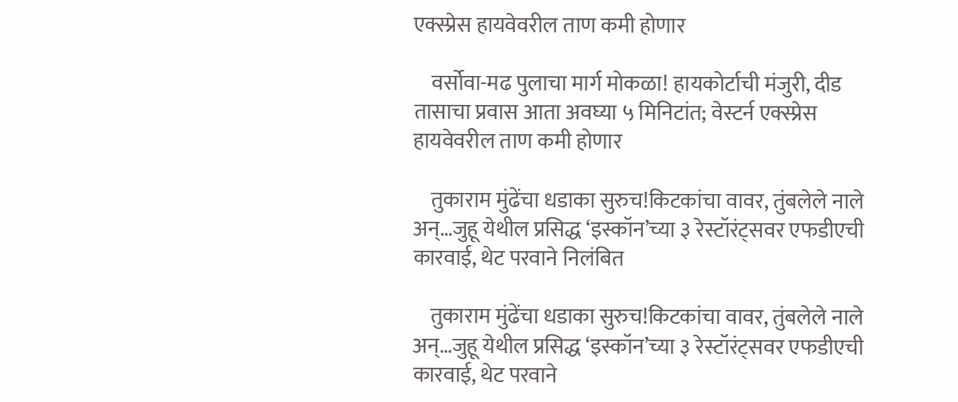एक्स्प्रेस हायवेवरील ताण कमी होणार

    वर्सोवा-मढ पुलाचा मार्ग मोकळा! हायकोर्टाची मंजुरी, दीड तासाचा प्रवास आता अवघ्या ५ मिनिटांत; वेस्टर्न एक्स्प्रेस हायवेवरील ताण कमी होणार

    तुकाराम मुंढेंचा धडाका सुरुच!किटकांचा वावर, तुंबलेले नाले अन्…जुहू येथील प्रसिद्ध ‘इस्कॉन’च्या ३ रेस्टॉरंट्सवर एफडीएची कारवाई, थेट परवाने निलंबित

    तुकाराम मुंढेंचा धडाका सुरुच!किटकांचा वावर, तुंबलेले नाले अन्…जुहू येथील प्रसिद्ध ‘इस्कॉन’च्या ३ रेस्टॉरंट्सवर एफडीएची कारवाई, थेट परवाने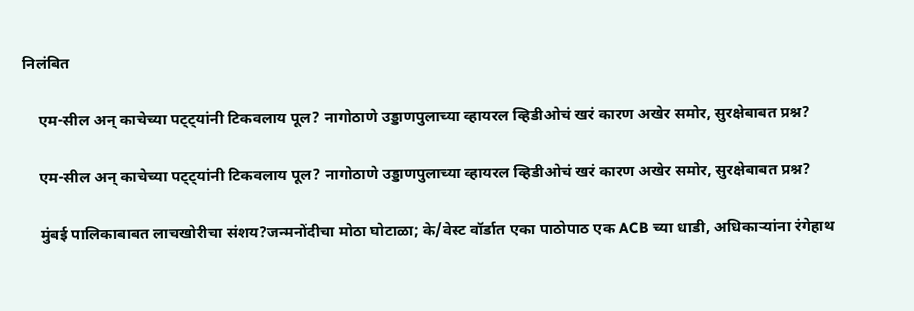निलंबित

    एम-सील अन् काचेच्या पट्ट्यांनी टिकवलाय पूल? नागोठाणे उड्डाणपुलाच्या व्हायरल व्हिडीओचं खरं कारण अखेर समोर, सुरक्षेबाबत प्रश्न?

    एम-सील अन् काचेच्या पट्ट्यांनी टिकवलाय पूल? नागोठाणे उड्डाणपुलाच्या व्हायरल व्हिडीओचं खरं कारण अखेर समोर, सुरक्षेबाबत प्रश्न?

    मुंबई पालिकाबाबत लाचखोरीचा संशय?जन्मनोंदीचा मोठा घोटाळा; के/वेस्ट वॉर्डात एका पाठोपाठ एक ACB च्या धाडी, अधिकाऱ्यांना रंगेहाथ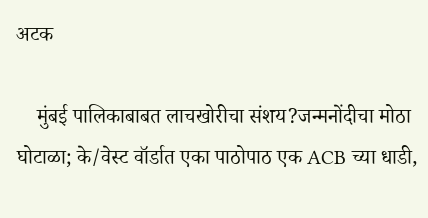अटक

    मुंबई पालिकाबाबत लाचखोरीचा संशय?जन्मनोंदीचा मोठा घोटाळा; के/वेस्ट वॉर्डात एका पाठोपाठ एक ACB च्या धाडी,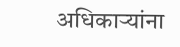अधिकाऱ्यांना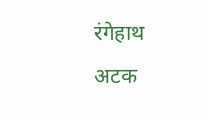रंगेहाथ अटक